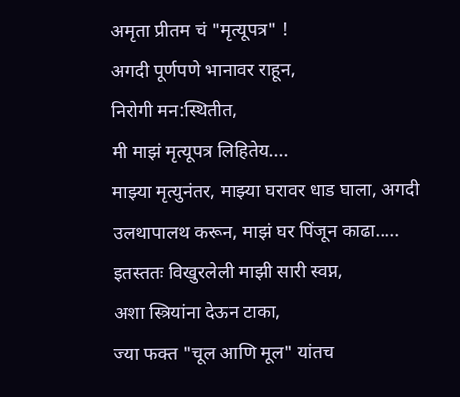अमृता प्रीतम चं "मृत्यूपत्र" !
अगदी पूर्णपणे भानावर राहून,
निरोगी मन:स्थितीत,
मी माझं मृत्यूपत्र लिहितेय....
माझ्या मृत्युनंतर, माझ्या घरावर धाड घाला, अगदी उलथापालथ करून, माझं घर पिंजून काढा.....
इतस्ततः विखुरलेली माझी सारी स्वप्न,
अशा स्त्रियांना देऊन टाका,
ज्या फक्त "चूल आणि मूल" यांतच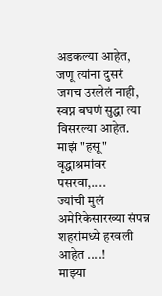अडकल्या आहेत,
जणू त्यांना दुसरं जगच उरलेलं नाही,
स्वप्न बघणं सुद्धा त्या विसरल्या आहेत.
माझं "हसू" वृद्धाश्रमांवर पसरवा,....
ज्यांची मुलं अमेरिकेसारख्या संपन्न शहरांमध्ये हरवली आहेत ....!
माझ्या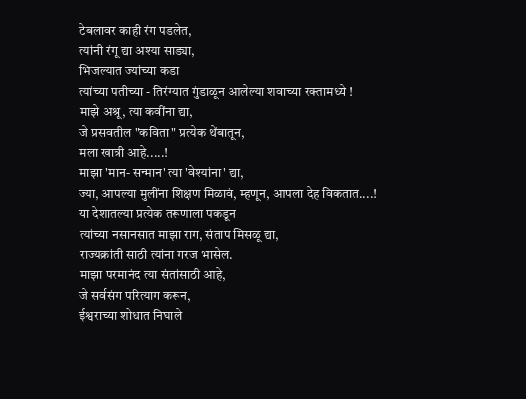टेबलावर काही रंग पडलेत,
त्यांनी रंगू द्या अश्या साड्या,
भिजल्यात ज्यांच्या कडा
त्यांच्या पतीच्या - तिरंग्यात गुंडाळून आलेल्या शवाच्या रक्तामध्ये !
माझे अश्रू, त्या कवींना द्या,
जे प्रसवतील "कविता" प्रत्येक थेंबातून,
मला खात्री आहे.....!
माझा 'मान- सन्मान' त्या 'वेश्यांना' द्या,
ज्या, आपल्या मुलींना शिक्षण मिळावं, म्हणून, आपला देह विकतात....!
या देशातल्या प्रत्येक तरूणाला पकडून
त्यांच्या नसानसात माझा राग, संताप मिसळू द्या,
राज्यक्रांती साठी त्यांना गरज भासेल.
माझा परमानंद त्या संतांसाठी आहे,
जे सर्वसंग परित्याग करून,
ईश्वराच्या शोधात निघाले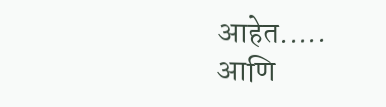आहेत.....
आणि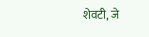शेवटी, जे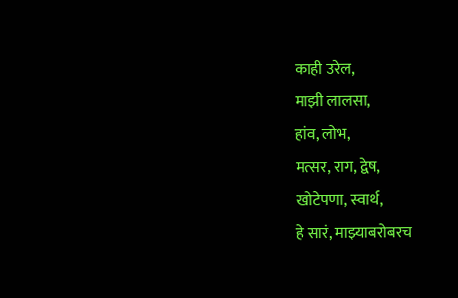काही उरेल,
माझी लालसा,
हांव, लोभ,
मत्सर, राग, द्वेष,
खोटेपणा, स्वार्थ,
हे सारं, माझ्याबरोबरच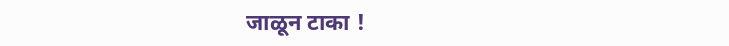जाळून टाका !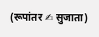(रूपांतर ✍ सुजाता)